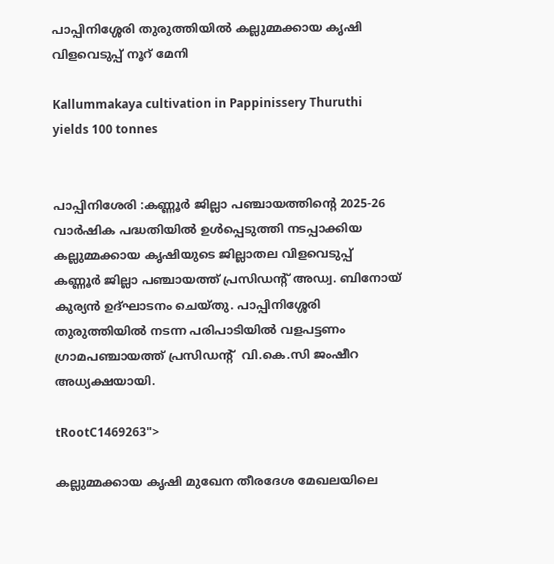പാപ്പിനിശ്ശേരി തുരുത്തിയില്‍ കല്ലുമ്മക്കായ കൃഷി വിളവെടുപ്പ് നൂറ് മേനി

Kallummakaya cultivation in Pappinissery Thuruthi yields 100 tonnes


പാപ്പിനിശേരി :കണ്ണൂര്‍ ജില്ലാ പഞ്ചായത്തിന്റെ 2025-26 വാര്‍ഷിക പദ്ധതിയില്‍ ഉള്‍പ്പെടുത്തി നടപ്പാക്കിയ കല്ലുമ്മക്കായ കൃഷിയുടെ ജില്ലാതല വിളവെടുപ്പ് കണ്ണൂര്‍ ജില്ലാ പഞ്ചായത്ത് പ്രസിഡന്റ് അഡ്വ. ബിനോയ് കുര്യന്‍ ഉദ്ഘാടനം ചെയ്തു. പാപ്പിനിശ്ശേരി തുരുത്തിയില്‍ നടന്ന പരിപാടിയില്‍ വളപട്ടണം ഗ്രാമപഞ്ചായത്ത് പ്രസിഡന്റ്  വി.കെ.സി ജംഷീറ അധ്യക്ഷയായി.

tRootC1469263">

കല്ലുമ്മക്കായ കൃഷി മുഖേന തീരദേശ മേഖലയിലെ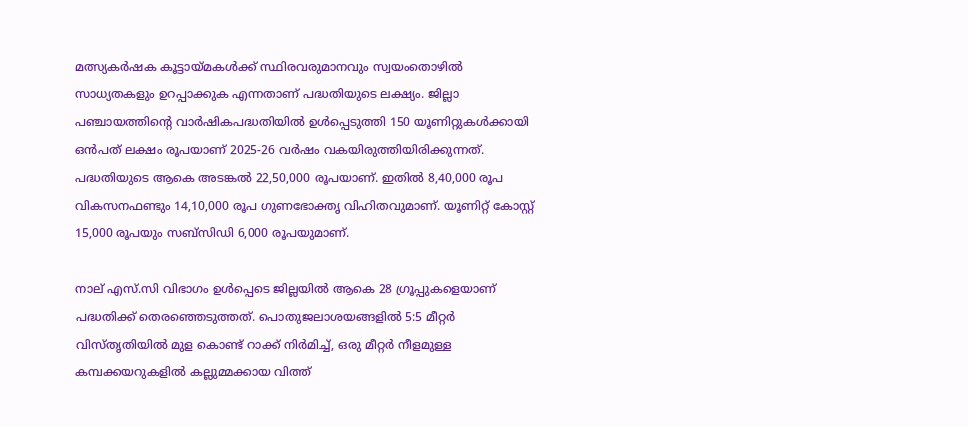മത്സ്യകര്‍ഷക കൂട്ടായ്മകള്‍ക്ക് സ്ഥിരവരുമാനവും സ്വയംതൊഴില്‍ സാധ്യതകളും ഉറപ്പാക്കുക എന്നതാണ് പദ്ധതിയുടെ ലക്ഷ്യം. ജില്ലാ പഞ്ചായത്തിന്റെ വാര്‍ഷികപദ്ധതിയില്‍ ഉള്‍പ്പെടുത്തി 150 യൂണിറ്റുകള്‍ക്കായി ഒന്‍പത് ലക്ഷം രൂപയാണ് 2025-26 വര്‍ഷം വകയിരുത്തിയിരിക്കുന്നത്. പദ്ധതിയുടെ ആകെ അടങ്കല്‍ 22,50,000 രൂപയാണ്. ഇതില്‍ 8,40,000 രൂപ വികസനഫണ്ടും 14,10,000 രൂപ ഗുണഭോക്തൃ വിഹിതവുമാണ്. യൂണിറ്റ് കോസ്റ്റ് 15,000 രൂപയും സബ്‌സിഡി 6,000 രൂപയുമാണ്.

നാല് എസ്.സി വിഭാഗം ഉള്‍പ്പെടെ ജില്ലയില്‍ ആകെ 28 ഗ്രൂപ്പുകളെയാണ് പദ്ധതിക്ക് തെരഞ്ഞെടുത്തത്. പൊതുജലാശയങ്ങളില്‍ 5:5 മീറ്റര്‍ വിസ്തൃതിയില്‍ മുള കൊണ്ട് റാക്ക് നിര്‍മിച്ച്, ഒരു മീറ്റര്‍ നീളമുള്ള കമ്പക്കയറുകളില്‍ കല്ലുമ്മക്കായ വിത്ത്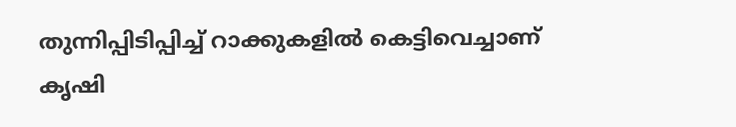തുന്നിപ്പിടിപ്പിച്ച് റാക്കുകളില്‍ കെട്ടിവെച്ചാണ് കൃഷി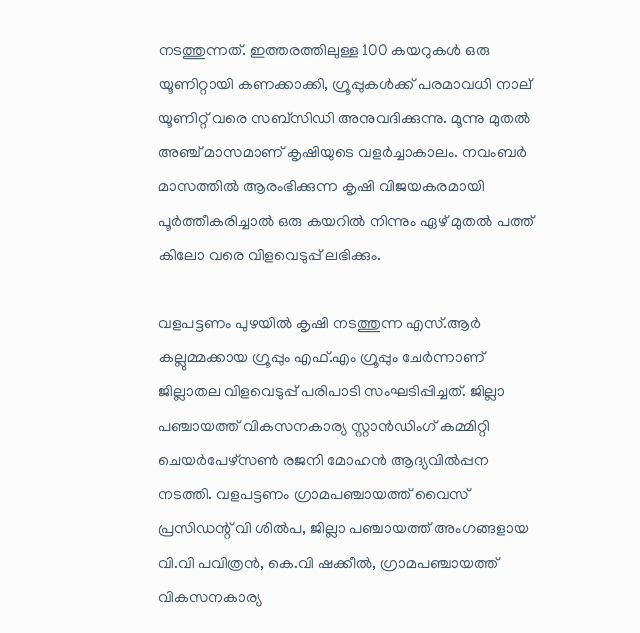നടത്തുന്നത്. ഇത്തരത്തിലുള്ള 100 കയറുകള്‍ ഒരു യൂണിറ്റായി കണക്കാക്കി, ഗ്രൂപ്പുകള്‍ക്ക് പരമാവധി നാല് യൂണിറ്റ് വരെ സബ്‌സിഡി അനുവദിക്കുന്നു. മൂന്നു മുതല്‍ അഞ്ച് മാസമാണ് കൃഷിയുടെ വളര്‍ച്ചാകാലം. നവംബര്‍ മാസത്തില്‍ ആരംഭിക്കുന്ന കൃഷി വിജയകരമായി പൂര്‍ത്തീകരിച്ചാല്‍ ഒരു കയറില്‍ നിന്നും ഏഴ് മുതല്‍ പത്ത് കിലോ വരെ വിളവെടുപ്പ് ലഭിക്കും.

വളപട്ടണം പുഴയില്‍ കൃഷി നടത്തുന്ന എസ്.ആര്‍ കല്ലുമ്മക്കായ ഗ്രൂപ്പും എഫ്.എം ഗ്രൂപ്പും ചേര്‍ന്നാണ് ജില്ലാതല വിളവെടുപ്പ് പരിപാടി സംഘടിപ്പിച്ചത്. ജില്ലാ പഞ്ചായത്ത് വികസനകാര്യ സ്റ്റാന്‍ഡിംഗ് കമ്മിറ്റി ചെയര്‍പേഴ്സണ്‍ രജനി മോഹന്‍ ആദ്യവില്‍പ്പന നടത്തി. വളപട്ടണം ഗ്രാമപഞ്ചായത്ത് വൈസ് പ്രസിഡന്റ് വി ശില്‍പ, ജില്ലാ പഞ്ചായത്ത് അംഗങ്ങളായ വി.വി പവിത്രന്‍, കെ.വി ഷക്കീല്‍, ഗ്രാമപഞ്ചായത്ത് വികസനകാര്യ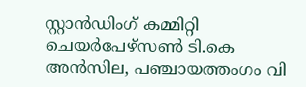സ്റ്റാന്‍ഡിംഗ് കമ്മിറ്റി ചെയര്‍പേഴ്സണ്‍ ടി.കെ അന്‍സില, പഞ്ചായത്തംഗം വി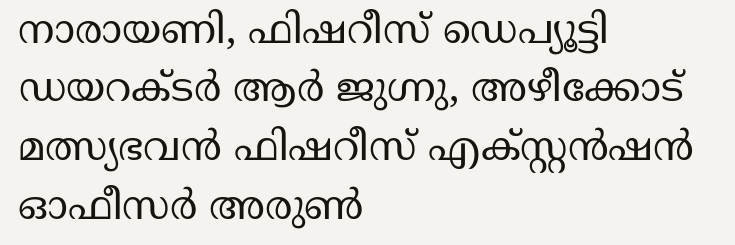നാരായണി, ഫിഷറീസ് ഡെപ്യൂട്ടി ഡയറക്ടര്‍ ആര്‍ ജുഗ്നു, അഴീക്കോട് മത്സ്യഭവന്‍ ഫിഷറീസ് എക്സ്റ്റന്‍ഷന്‍ ഓഫീസര്‍ അരുണ്‍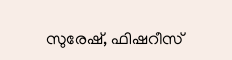സുരേഷ്, ഫിഷറീസ്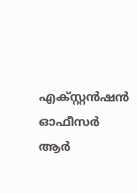എക്സ്റ്റന്‍ഷന്‍ ഓഫീസര്‍ ആര്‍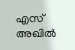എസ് അഖില്‍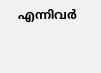എന്നിവര്‍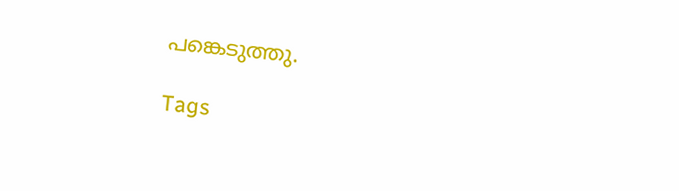പങ്കെടുത്തു.

Tags